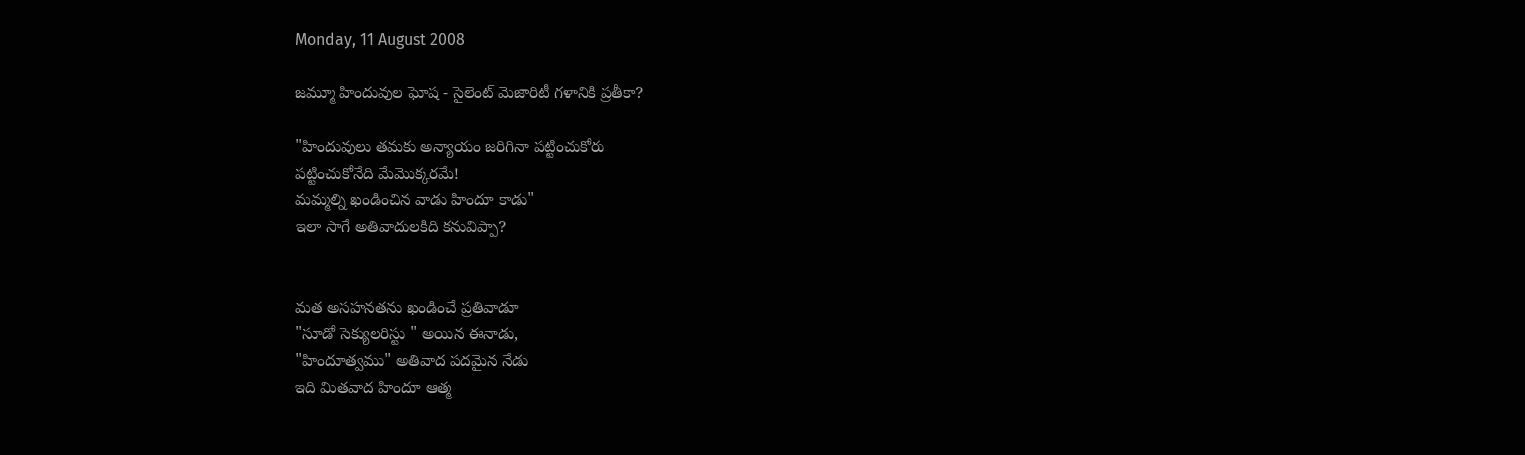Monday, 11 August 2008

జమ్మూ హిందువుల ఘోష - సైలెంట్ మెజారిటీ గళానికి ప్రతీకా?

"హిందువులు తమకు అన్యాయం జరిగినా పట్టించుకోరు
పట్టించుకోనేది మేమొక్కరమే!
మమ్మల్ని ఖండించిన వాడు హిందూ కాడు"
ఇలా సాగే అతివాదులకిది కనువిప్పా?


మత అసహనతను ఖండించే ప్రతివాడూ
"సూడో సెక్యులరిస్టు " అయిన ఈనాడు,
"హిందూత్వము" అతివాద పదమైన నేడు
ఇది మితవాద హిందూ ఆత్మ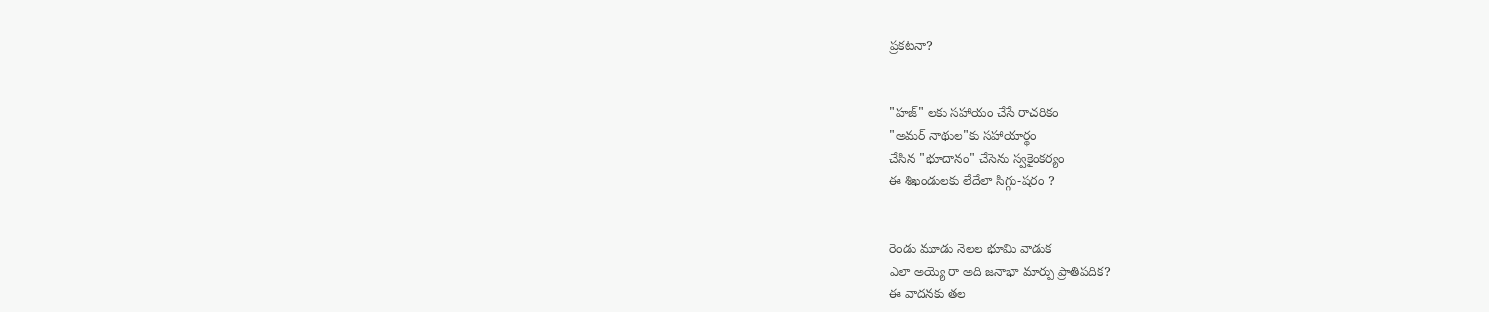ప్రకటనా?


"హజ్" లకు సహాయం చేసే రాచరికం
"అమర్ నాథుల"కు సహాయార్థం
చేసిన "భూదానం" చేసెను స్వకైంకర్యం
ఈ శిఖండులకు లేదేలా సిగ్గు-షరం ?


రెండు మూడు నెలల భూమి వాడుక
ఎలా అయ్యె రా అది జనాభా మార్పు ప్రాతిపదిక?
ఈ వాదనకు తల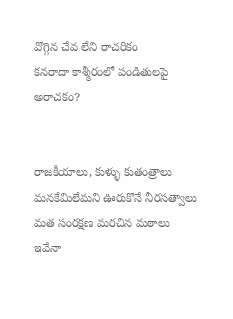వొగ్గిన చేవ లేని రాచరికం
కనరాదా కాశ్మీరంలో పండితులపై అరాచకం?


రాజకీయాలు, కుళ్ళు కుతంత్రాలు
మనకేమిలేమని ఊరుకొనే నీరసత్వాలు
మత సంరక్షణ మరచిన మఠాలు
ఇవేనా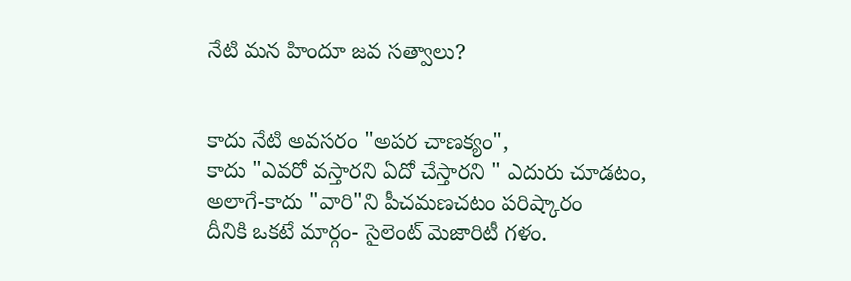నేటి మన హిందూ జవ సత్వాలు?


కాదు నేటి అవసరం "అపర చాణక్యం",
కాదు "ఎవరో వస్తారని ఏదో చేస్తారని " ఎదురు చూడటం,
అలాగే-కాదు "వారి"ని పీచమణచటం పరిష్కారం
దీనికి ఒకటే మార్గం- సైలెంట్ మెజారిటీ గళం.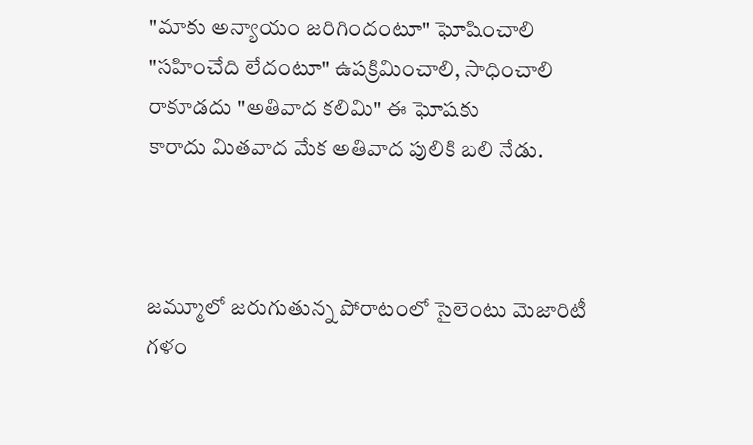"మాకు అన్యాయం జరిగిందంటూ" ఘోషించాలి
"సహించేది లేదంటూ" ఉపక్రిమించాలి, సాధించాలి
రాకూడదు "అతివాద కలిమి" ఈ ఘోషకు
కారాదు మితవాద మేక అతివాద పులికి బలి నేడు.



జమ్మూలో జరుగుతున్న పోరాటంలో సైలెంటు మెజారిటీ గళం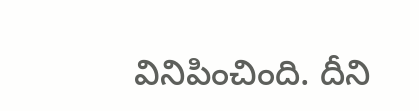వినిపించింది. దీని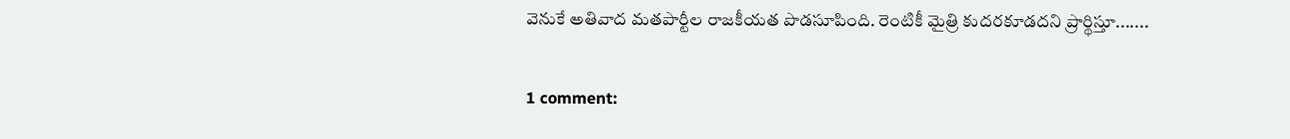వెనుకే అతివాద మతపార్టీల రాజకీయత పొడసూపింది. రెంటికీ మైత్రి కుదరకూడదని ప్రార్థిస్తూ.......

1 comment: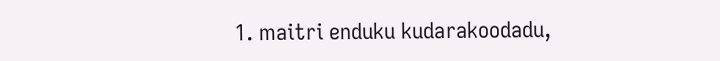1. maitri enduku kudarakoodadu,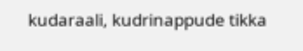kudaraali, kudrinappude tikka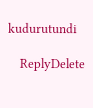kudurutundi

    ReplyDelete